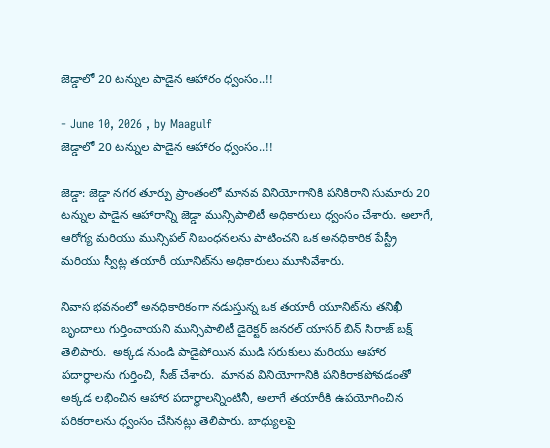జెడ్డాలో 20 టన్నుల పాడైన ఆహారం ధ్వంసం..!!

- June 10, 2026 , by Maagulf
జెడ్డాలో 20 టన్నుల పాడైన ఆహారం ధ్వంసం..!!

జెడ్డా: జెడ్డా నగర తూర్పు ప్రాంతంలో మానవ వినియోగానికి పనికిరాని సుమారు 20 టన్నుల పాడైన ఆహారాన్ని జెడ్డా మున్సిపాలిటీ అధికారులు ధ్వంసం చేశారు. అలాగే,  ఆరోగ్య మరియు మున్సిపల్ నిబంధనలను పాటించని ఒక అనధికారిక పేస్ట్రీ మరియు స్వీట్ల తయారీ యూనిట్‌ను అధికారులు మూసివేశారు.

నివాస భవనంలో అనధికారికంగా నడుస్తున్న ఒక తయారీ యూనిట్‌ను తనిఖీ బృందాలు గుర్తించాయని మున్సిపాలిటీ డైరెక్టర్ జనరల్ యాసర్ బిన్ సిరాజ్ బక్ష్ తెలిపారు.  అక్కడ నుండి పాడైపోయిన ముడి సరుకులు మరియు ఆహార పదార్థాలను గుర్తించి, సీజ్ చేశారు.  మానవ వినియోగానికి పనికిరాకపోవడంతో అక్కడ లభించిన ఆహార పదార్థాలన్నింటినీ, అలాగే తయారీకి ఉపయోగించిన పరికరాలను ధ్వంసం చేసినట్లు తెలిపారు. బాధ్యులపై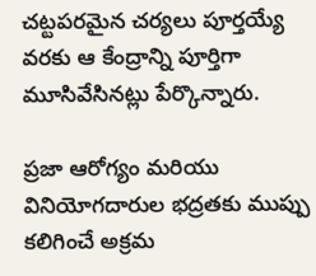చట్టపరమైన చర్యలు పూర్తయ్యే వరకు ఆ కేంద్రాన్ని పూర్తిగా మూసివేసినట్లు పేర్కొన్నారు.

ప్రజా ఆరోగ్యం మరియు వినియోగదారుల భద్రతకు ముప్పు కలిగించే అక్రమ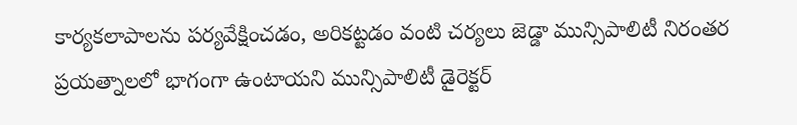కార్యకలాపాలను పర్యవేక్షించడం, అరికట్టడం వంటి చర్యలు జెడ్డా మున్సిపాలిటీ నిరంతర ప్రయత్నాలలో భాగంగా ఉంటాయని మున్సిపాలిటీ డైరెక్టర్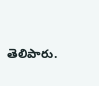తెలిపారు.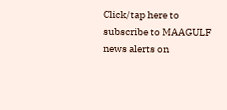Click/tap here to subscribe to MAAGULF news alerts on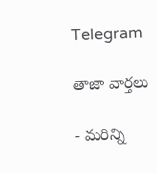Telegram

తాజా వార్తలు

- మరిన్ని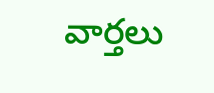వార్తలు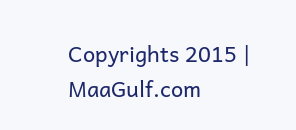Copyrights 2015 | MaaGulf.com